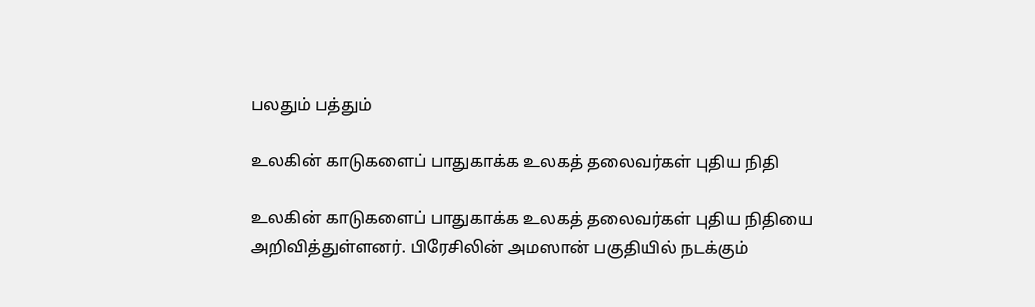பலதும் பத்தும்

உலகின் காடுகளைப் பாதுகாக்க உலகத் தலைவர்கள் புதிய நிதி

உலகின் காடுகளைப் பாதுகாக்க உலகத் தலைவர்கள் புதிய நிதியை அறிவித்துள்ளனர். பிரேசிலின் அமஸான் பகுதியில் நடக்கும்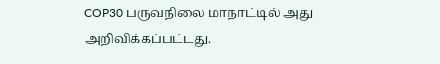COP30 பருவநிலை மாநாட்டில் அது அறிவிக்கப்பட்டது.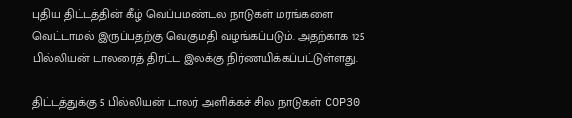புதிய திட்டத்தின் கீழ் வெப்பமண்டல நாடுகள் மரங்களை வெட்டாமல் இருப்பதற்கு வெகுமதி வழங்கப்படும். அதற்காக 125 பில்லியன் டாலரைத் திரட்ட இலக்கு நிர்ணயிக்கப்பட்டுள்ளது.

திட்டத்துக்கு 5 பில்லியன் டாலர் அளிக்கச் சில நாடுகள் COP30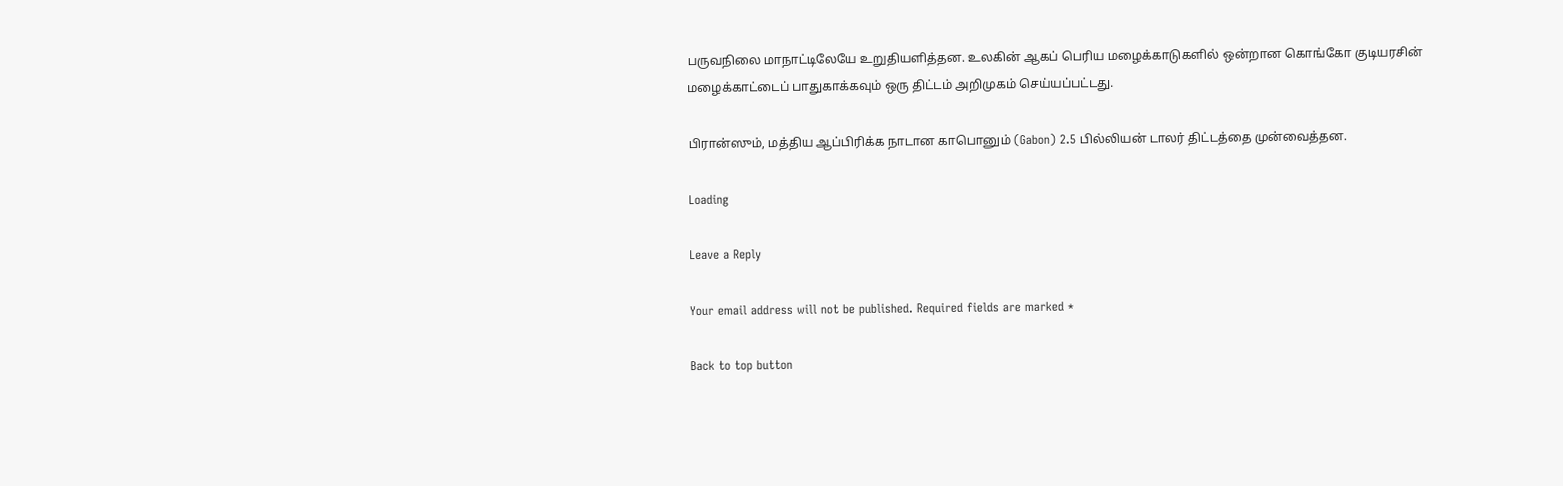பருவநிலை மாநாட்டிலேயே உறுதியளித்தன. உலகின் ஆகப் பெரிய மழைக்காடுகளில் ஒன்றான கொங்கோ குடியரசின் மழைக்காட்டைப் பாதுகாக்கவும் ஒரு திட்டம் அறிமுகம் செய்யப்பட்டது.

பிரான்ஸும், மத்திய ஆப்பிரிக்க நாடான காபொனும் (Gabon) 2.5 பில்லியன் டாலர் திட்டத்தை முன்வைத்தன.

Loading

Leave a Reply

Your email address will not be published. Required fields are marked *

Back to top button